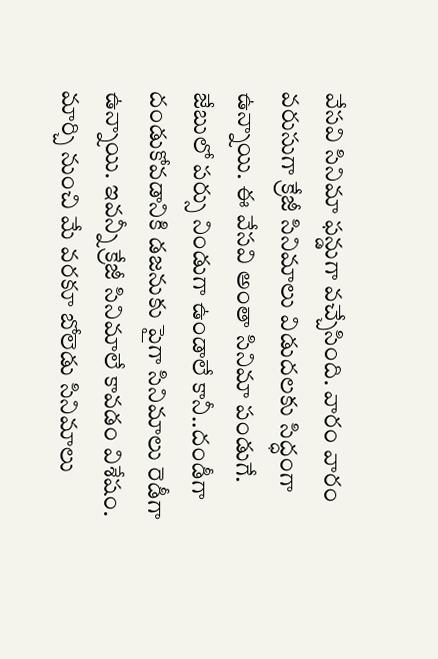వేసవి సినిమా ఫన్డుగా వచ్చేసింది. వారం వారం వరుసుగా క్రేజీ సినిమాలు విడుదలకు సిద్ధంగా ఉన్నాయి. ఈ వేసవి అంతా సినిమా పండుగే. జేబులో పర్సు నిండుగా ఉండాలే కానీ..దండీగా దండుకోవడానికి డజనుకు పైగా సినిమాలు రెడీగా ఉన్నాయి. ఇవన్నీ క్రేజీ సినిమాలే కావడం విశేషం. మార్చి నుంచి మే వరకూ బోలెడు సినిమాలు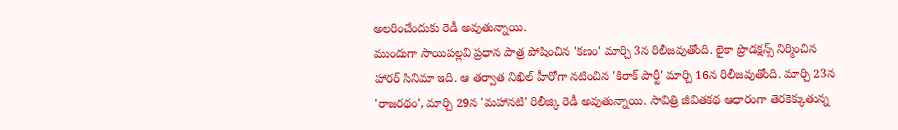అలరించేందుకు రెడీ అవుతున్నాయి.
ముందుగా సాయిపల్లవి ప్రధాన పాత్ర పోషించిన 'కణం' మార్చి 3న రిలీజవుతోంది. లైకా ప్రొడక్షన్స్ నిర్మించిన హారర్ సినిమా ఇది. ఆ తర్వాత నిఖిల్ హీరోగా నటించిన 'కిరాక్ పార్టీ' మార్చి 16న రిలీజవుతోంది. మార్చి 23న 'రాజరథం', మార్చి 29న 'మహానటి' రిలీజ్కి రెడీ అవుతున్నాయి. సావిత్రి జీవితకథ ఆధారంగా తెరకెక్కుతున్న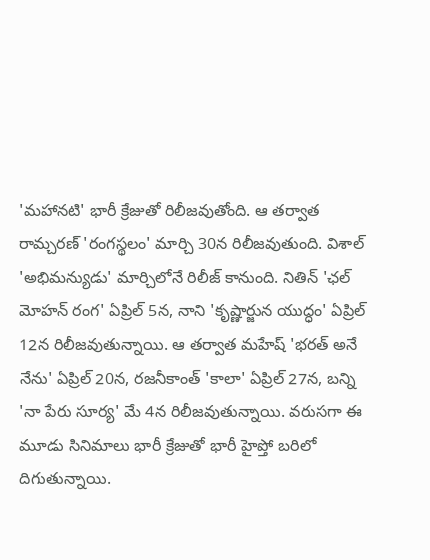'మహానటి' భారీ క్రేజుతో రిలీజవుతోంది. ఆ తర్వాత రామ్చరణ్ 'రంగస్థలం' మార్చి 30న రిలీజవుతుంది. విశాల్ 'అభిమన్యుడు' మార్చిలోనే రిలీజ్ కానుంది. నితిన్ 'ఛల్ మోహన్ రంగ' ఏప్రిల్ 5న, నాని 'కృష్ణార్జున యుద్ధం' ఏప్రిల్ 12న రిలీజవుతున్నాయి. ఆ తర్వాత మహేష్ 'భరత్ అనే నేను' ఏప్రిల్ 20న, రజనీకాంత్ 'కాలా' ఏప్రిల్ 27న, బన్ని 'నా పేరు సూర్య' మే 4న రిలీజవుతున్నాయి. వరుసగా ఈ మూడు సినిమాలు భారీ క్రేజుతో భారీ హైప్తో బరిలో దిగుతున్నాయి.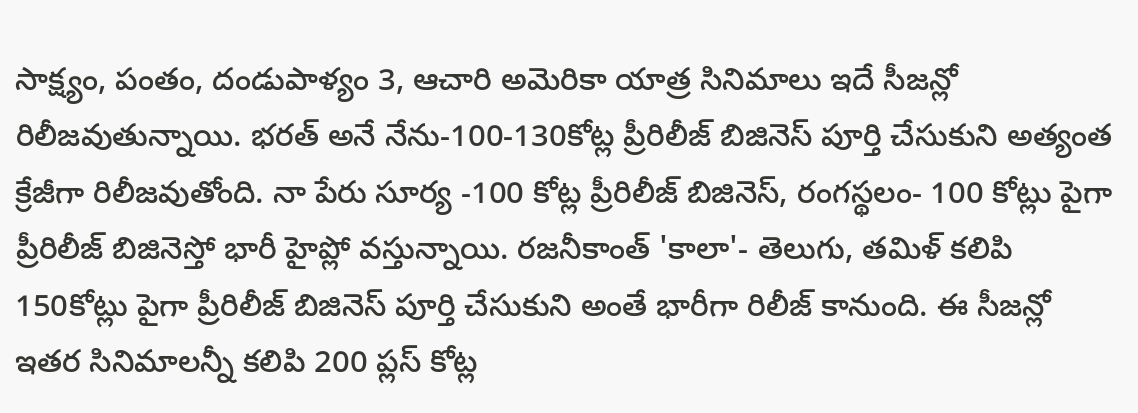సాక్ష్యం, పంతం, దండుపాళ్యం 3, ఆచారి అమెరికా యాత్ర సినిమాలు ఇదే సీజన్లో రిలీజవుతున్నాయి. భరత్ అనే నేను-100-130కోట్ల ప్రీరిలీజ్ బిజినెస్ పూర్తి చేసుకుని అత్యంత క్రేజీగా రిలీజవుతోంది. నా పేరు సూర్య -100 కోట్ల ప్రీరిలీజ్ బిజినెస్, రంగస్థలం- 100 కోట్లు పైగా ప్రీరిలీజ్ బిజినెస్తో భారీ హైప్లో వస్తున్నాయి. రజనీకాంత్ 'కాలా'- తెలుగు, తమిళ్ కలిపి 150కోట్లు పైగా ప్రీరిలీజ్ బిజినెస్ పూర్తి చేసుకుని అంతే భారీగా రిలీజ్ కానుంది. ఈ సీజన్లో ఇతర సినిమాలన్నీ కలిపి 200 ప్లస్ కోట్ల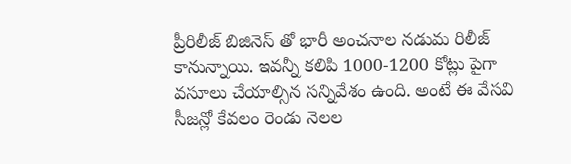ప్రీరిలీజ్ బిజినెస్ తో భారీ అంచనాల నడుమ రిలీజ్ కానున్నాయి. ఇవన్నీ కలిపి 1000-1200 కోట్లు పైగా వసూలు చేయాల్సిన సన్నివేశం ఉంది. అంటే ఈ వేసవి సీజన్లో కేవలం రెండు నెలల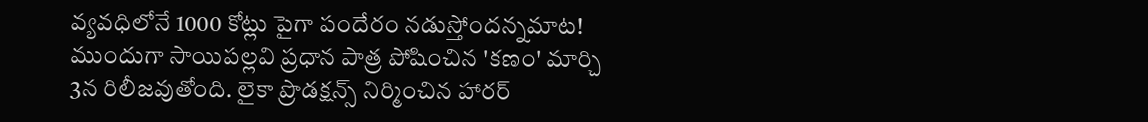వ్యవధిలోనే 1000 కోట్లు పైగా పందేరం నడుస్తోందన్నమాట!
ముందుగా సాయిపల్లవి ప్రధాన పాత్ర పోషించిన 'కణం' మార్చి 3న రిలీజవుతోంది. లైకా ప్రొడక్షన్స్ నిర్మించిన హారర్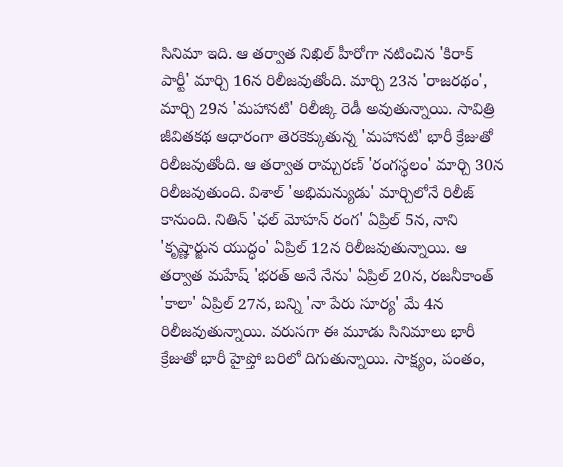సినిమా ఇది. ఆ తర్వాత నిఖిల్ హీరోగా నటించిన 'కిరాక్ పార్టీ' మార్చి 16న రిలీజవుతోంది. మార్చి 23న 'రాజరథం', మార్చి 29న 'మహానటి' రిలీజ్కి రెడీ అవుతున్నాయి. సావిత్రి జీవితకథ ఆధారంగా తెరకెక్కుతున్న 'మహానటి' భారీ క్రేజుతో రిలీజవుతోంది. ఆ తర్వాత రామ్చరణ్ 'రంగస్థలం' మార్చి 30న రిలీజవుతుంది. విశాల్ 'అభిమన్యుడు' మార్చిలోనే రిలీజ్ కానుంది. నితిన్ 'ఛల్ మోహన్ రంగ' ఏప్రిల్ 5న, నాని 'కృష్ణార్జున యుద్ధం' ఏప్రిల్ 12న రిలీజవుతున్నాయి. ఆ తర్వాత మహేష్ 'భరత్ అనే నేను' ఏప్రిల్ 20న, రజనీకాంత్ 'కాలా' ఏప్రిల్ 27న, బన్ని 'నా పేరు సూర్య' మే 4న రిలీజవుతున్నాయి. వరుసగా ఈ మూడు సినిమాలు భారీ క్రేజుతో భారీ హైప్తో బరిలో దిగుతున్నాయి. సాక్ష్యం, పంతం,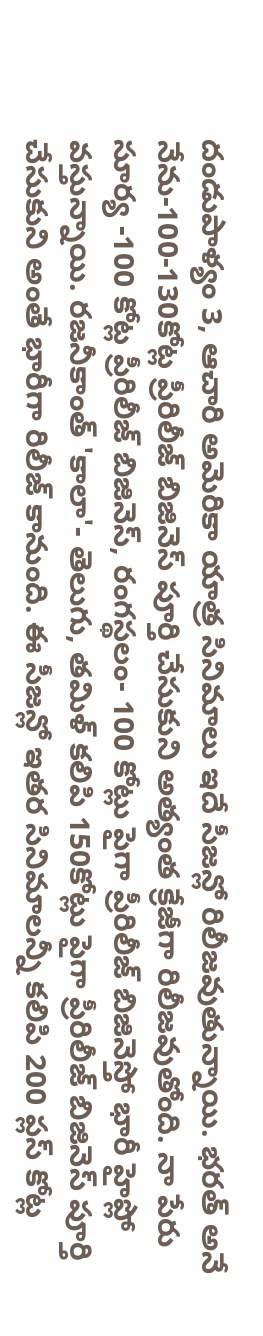దండుపాళ్యం 3, ఆచారి అమెరికా యాత్ర సినిమాలు ఇదే సీజన్లో రిలీజవుతున్నాయి. భరత్ అనే నేను-100-130కోట్ల ప్రీరిలీజ్ బిజినెస్ పూర్తి చేసుకుని అత్యంత క్రేజీగా రిలీజవుతోంది. నా పేరు సూర్య -100 కోట్ల ప్రీరిలీజ్ బిజినెస్, రంగస్థలం- 100 కోట్లు పైగా ప్రీరిలీజ్ బిజినెస్తో భారీ హైప్లో వస్తున్నాయి. రజనీకాంత్ 'కాలా'- తెలుగు, తమిళ్ కలిపి 150కోట్లు పైగా ప్రీరిలీజ్ బిజినెస్ పూర్తి చేసుకుని అంతే భారీగా రిలీజ్ కానుంది. ఈ సీజన్లో ఇతర సినిమాలన్నీ కలిపి 200 ప్లస్ కోట్ల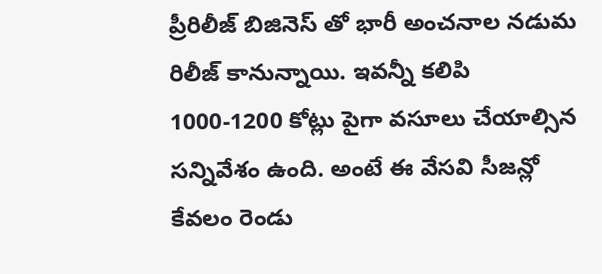ప్రీరిలీజ్ బిజినెస్ తో భారీ అంచనాల నడుమ రిలీజ్ కానున్నాయి. ఇవన్నీ కలిపి 1000-1200 కోట్లు పైగా వసూలు చేయాల్సిన సన్నివేశం ఉంది. అంటే ఈ వేసవి సీజన్లో కేవలం రెండు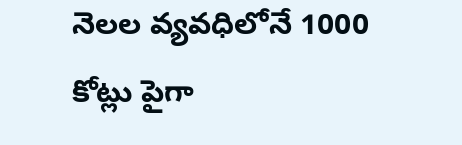నెలల వ్యవధిలోనే 1000 కోట్లు పైగా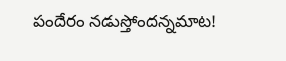పందేరం నడుస్తోందన్నమాట!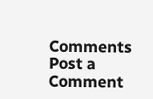Comments
Post a Comment